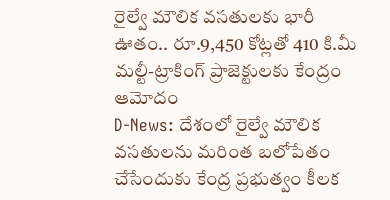రైల్వే మౌలిక వసతులకు భారీ ఊతం.. రూ.9,450 కోట్లతో 410 కి.మీ మల్టీ-ట్రాకింగ్ ప్రాజెక్టులకు కేంద్రం ఆమోదం
D-News: దేశంలో రైల్వే మౌలిక వసతులను మరింత బలోపేతం చేసేందుకు కేంద్ర ప్రభుత్వం కీలక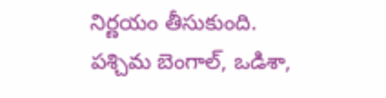నిర్ణయం తీసుకుంది. పశ్చిమ బెంగాల్, ఒడిశా,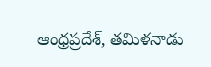ఆంధ్రప్రదేశ్, తమిళనాడు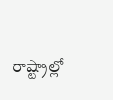రాష్ట్రాల్లో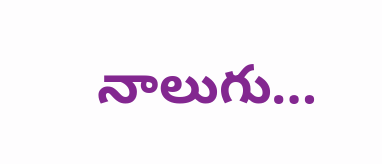నాలుగు…